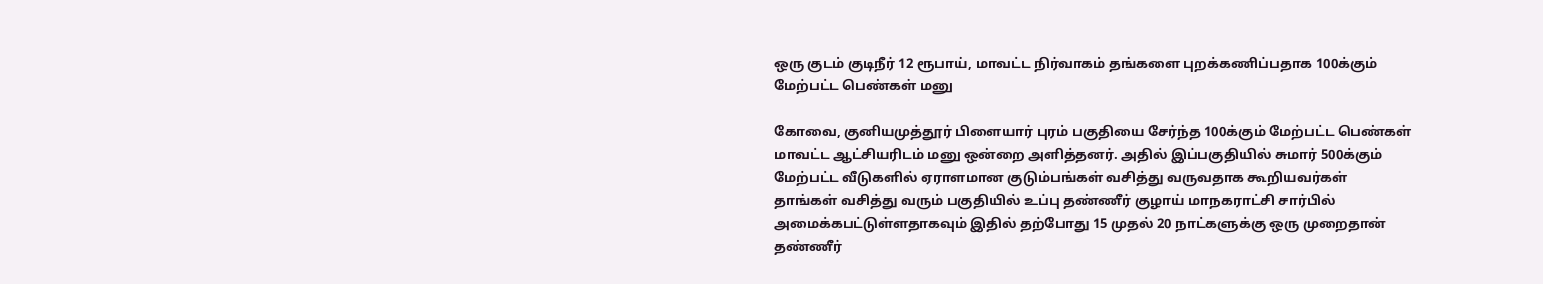ஒரு குடம் குடிநீர் 12 ரூபாய், மாவட்ட நிர்வாகம் தங்களை புறக்கணிப்பதாக 100க்கும் மேற்பட்ட பெண்கள் மனு

கோவை, குனியமுத்தூர் பிளையார் புரம் பகுதியை சேர்ந்த 100க்கும் மேற்பட்ட பெண்கள் மாவட்ட ஆட்சியரிடம் மனு ஒன்றை அளித்தனர். அதில் இப்பகுதியில் சுமார் 500க்கும் மேற்பட்ட வீடுகளில் ஏராளமான குடும்பங்கள் வசித்து வருவதாக கூறியவர்கள் தாங்கள் வசித்து வரும் பகுதியில் உப்பு தண்ணீர் குழாய் மாநகராட்சி சார்பில் அமைக்கபட்டுள்ளதாகவும் இதில் தற்போது 15 முதல் 20 நாட்களுக்கு ஒரு முறைதான் தண்ணீர்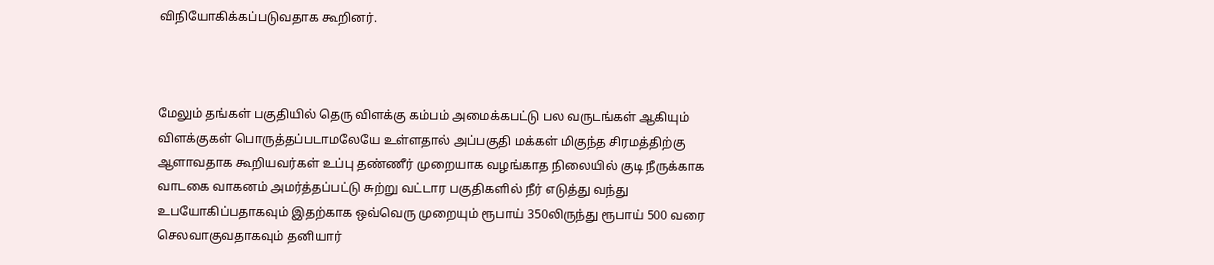விநியோகிக்கப்படுவதாக கூறினர்.



மேலும் தங்கள் பகுதியில் தெரு விளக்கு கம்பம் அமைக்கபட்டு பல வருடங்கள் ஆகியும் விளக்குகள் பொருத்தப்படாமலேயே உள்ளதால் அப்பகுதி மக்கள் மிகுந்த சிரமத்திற்கு ஆளாவதாக கூறியவர்கள் உப்பு தண்ணீர் முறையாக வழங்காத நிலையில் குடி நீருக்காக வாடகை வாகனம் அமர்த்தப்பட்டு சுற்று வட்டார பகுதிகளில் நீர் எடுத்து வந்து உபயோகிப்பதாகவும் இதற்காக ஒவ்வெரு முறையும் ரூபாய் 350லிருந்து ரூபாய் 500 வரை செலவாகுவதாகவும் தனியார்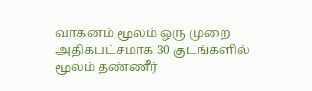வாகனம் மூலம் ஒரு முறை அதிகபட்சமாக 30 குடங்களில் மூலம் தண்ணீர்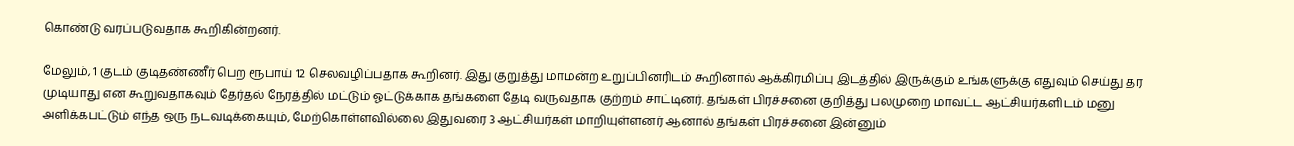கொண்டு வரப்படுவதாக கூறிகின்றனர்.

மேலும், 1 குடம் குடிதண்ணீர் பெற ரூபாய் 12 செலவழிப்பதாக கூறினர். இது குறுத்து மாமன்ற உறுப்பினரிடம் கூறினால் ஆக்கிரமிப்பு இடத்தில் இருக்கும் உங்களுக்கு எதுவும் செய்து தர முடியாது என கூறுவதாகவும் தேர்தல் நேரத்தில் மட்டும் ஓட்டுக்காக தங்களை தேடி வருவதாக குற்றம் சாட்டினர். தங்கள் பிரச்சனை குறித்து பலமுறை மாவட்ட ஆட்சியர்களிடம் மனு அளிக்கபட்டும் எந்த ஒரு நடவடிக்கையும், மேற்கொள்ளவில்லை இதுவரை 3 ஆட்சியர்கள் மாறியுள்ளனர் ஆனால் தங்கள் பிரச்சனை இன்னும்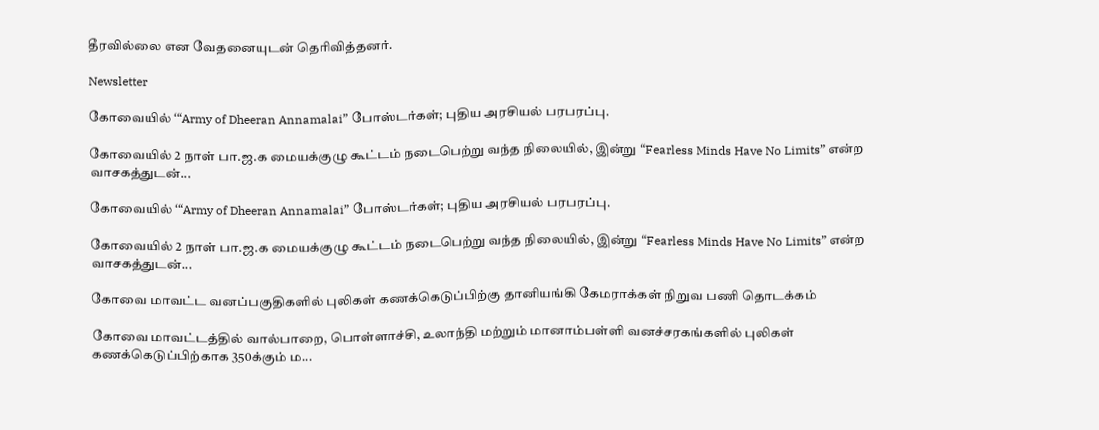தீரவில்லை என வேதனையுடன் தெரிவித்தனர்.

Newsletter

கோவையில் ‘“Army of Dheeran Annamalai” போஸ்டர்கள்; புதிய அரசியல் பரபரப்பு.

கோவையில் 2 நாள் பா.ஜ.க மையக்குழு கூட்டம் நடைபெற்று வந்த நிலையில், இன்று “Fearless Minds Have No Limits” என்ற வாசகத்துடன்...

கோவையில் ‘“Army of Dheeran Annamalai” போஸ்டர்கள்; புதிய அரசியல் பரபரப்பு.

கோவையில் 2 நாள் பா.ஜ.க மையக்குழு கூட்டம் நடைபெற்று வந்த நிலையில், இன்று “Fearless Minds Have No Limits” என்ற வாசகத்துடன்...

கோவை மாவட்ட வனப்பகுதிகளில் புலிகள் கணக்கெடுப்பிற்கு தானியங்கி கேமராக்கள் நிறுவ பணி தொடக்கம்

கோவை மாவட்டத்தில் வால்பாறை, பொள்ளாச்சி, உலாந்தி மற்றும் மானாம்பள்ளி வனச்சரகங்களில் புலிகள் கணக்கெடுப்பிற்காக 350க்கும் ம...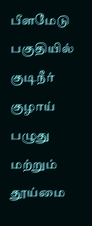பீளமேடு பகுதியில் குடிநீர் குழாய் பழுது மற்றும் தூய்மை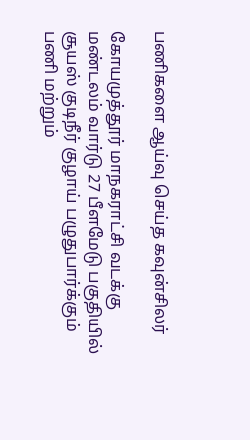பணிகளை ஆய்வு செய்த கவுன்சிலர்

கோயமுத்தூர் மாநகராட்சி வடக்கு மண்டலம் வார்டு 27 பீளமேடு பகுதியில் சூயஸ் குடிநீர் குழாய் பழுதுபார்க்கும் பணி மற்றும்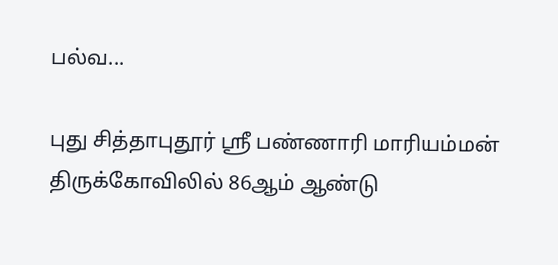பல்வ...

புது சித்தாபுதூர் ஸ்ரீ பண்ணாரி மாரியம்மன் திருக்கோவிலில் 86ஆம் ஆண்டு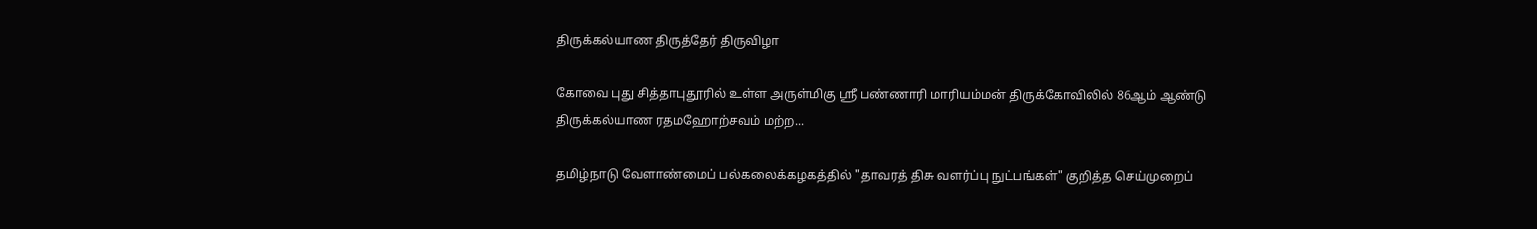திருக்கல்யாண திருத்தேர் திருவிழா

கோவை புது சித்தாபுதூரில் உள்ள அருள்மிகு ஸ்ரீ பண்ணாரி மாரியம்மன் திருக்கோவிலில் 86ஆம் ஆண்டு திருக்கல்யாண ரதமஹோற்சவம் மற்ற...

தமிழ்நாடு வேளாண்மைப் பல்கலைக்கழகத்தில் "தாவரத் திசு வளர்ப்பு நுட்பங்கள்" குறித்த செய்முறைப்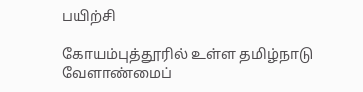பயிற்சி

கோயம்புத்தூரில் உள்ள தமிழ்நாடு வேளாண்மைப்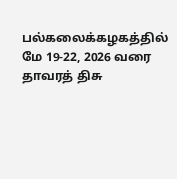பல்கலைக்கழகத்தில் மே 19-22, 2026 வரை தாவரத் திசு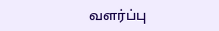வளர்ப்பு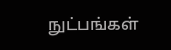நுட்பங்கள்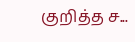குறித்த ச...